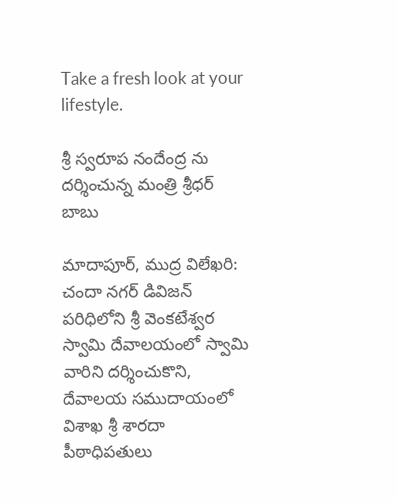Take a fresh look at your lifestyle.

శ్రీ స్వరూప నందేంద్ర ను దర్శించున్న మంత్రి శ్రీధర్ బాబు

మాదాపూర్, ముద్ర విలేఖరి: చందా నగర్ డివిజన్ పరిధిలోని శ్రీ వెంకటేశ్వర స్వామి దేవాలయంలో స్వామి వారిని దర్శించుకొని, దేవాలయ సముదాయంలో విశాఖ శ్రీ శారదా పీఠాధిపతులు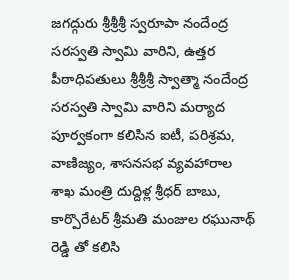జగద్గురు శ్రీశ్రీశ్రీ స్వరూపా నందేంద్ర సరస్వతి స్వామి వారిని, ఉత్తర పీఠాధిపతులు శ్రీశ్రీశ్రీ స్వాత్మా నందేంద్ర సరస్వతి స్వామి వారిని మర్యాద పూర్వకంగా కలిసిన ఐటీ, పరిశ్రమ, వాణిజ్యం, శాసనసభ వ్యవహారాల శాఖ మంత్రి దుద్దిళ్ల శ్రీధర్ బాబు, కార్పొరేటర్ శ్రీమతి మంజుల రఘునాథ్ రెడ్డి తో కలిసి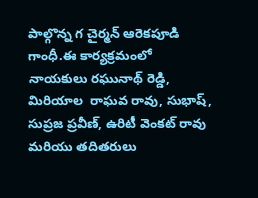పాల్గొన్న గ చైర్మన్ ఆరెకపూడి గాంధీ.ఈ కార్యక్రమంలో  నాయకులు రఘునాథ్ రెడ్డి, మిరియాల  రాఘవ రావు, సుభాష్, సుప్రజ ప్రవీణ్, ఉరిటీ వెంకట్ రావు మరియు తదితరులు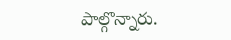పాల్గొన్నారు.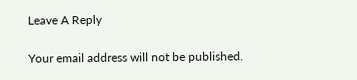Leave A Reply

Your email address will not be published.